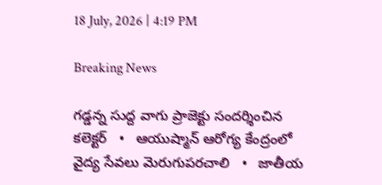18 July, 2026 | 4:19 PM

Breaking News

గడ్డన్న సుద్ద వాగు ప్రాజెక్టు సందర్శించిన కలెక్టర్   •   ఆయుష్మాన్ ఆరోగ్య కేంద్రంలో వైద్య సేవలు మెరుగుపరచాలి   •   జాతీయ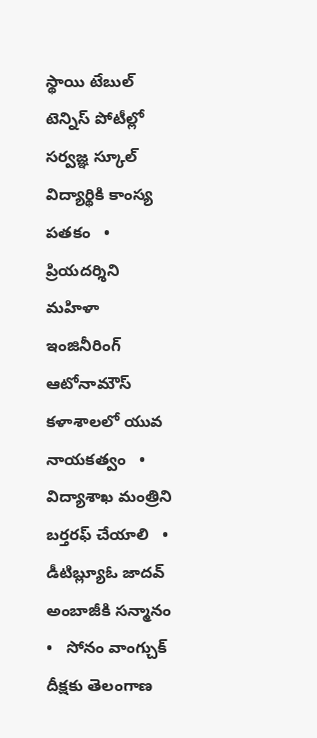స్థాయి టేబుల్ టెన్నిస్ పోటీల్లో సర్వజ్ఞ స్కూల్ విద్యార్థికి కాంస్య పతకం   •   ప్రియదర్శిని మహిళా ఇంజినీరింగ్ ఆటోనామౌస్ కళాశాలలో యువ నాయకత్వం   •   విద్యాశాఖ మంత్రిని బర్తరఫ్ చేయాలి   •   డీటిబ్ల్యూఓ జాదవ్ అంబాజీకి సన్మానం   •   సోనం వాంగ్చుక్ దీక్షకు తెలంగాణ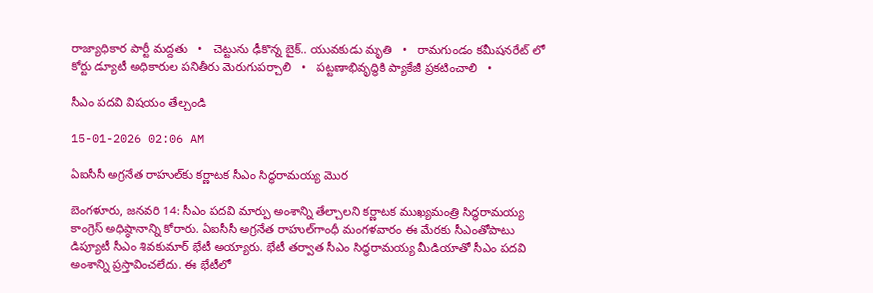రాజ్యాధికార పార్టీ మద్దతు   •   చెట్టును ఢీకొన్న బైక్.. యువకుడు మృతి   •   రామగుండం కమీషనరేట్ లో కోర్టు డ్యూటీ అధికారుల పనితీరు మెరుగుపర్చాలి   •   పట్టణాభివృద్ధికి ప్యాకేజీ ప్రకటించాలి   •

సీఎం పదవి విషయం తేల్చండి

15-01-2026 02:06 AM

ఏఐసీసీ అగ్రనేత రాహుల్‌కు కర్ణాటక సీఎం సిద్ధరామయ్య మొర

బెంగళూరు, జనవరి 14: సీఎం పదవి మార్పు అంశాన్ని తేల్చాలని కర్ణాటక ముఖ్యమంత్రి సిద్ధరామయ్య కాంగ్రెస్ అధిష్ఠానాన్ని కోరారు. ఏఐసీసీ అగ్రనేత రాహుల్‌గాంధీ మంగళవారం ఈ మేరకు సీఎంతోపాటు డిప్యూటీ సీఎం శివకుమార్ భేటీ అయ్యారు. భేటీ తర్వాత సీఎం సిద్ధరామయ్య మీడియాతో సీఎం పదవి అంశాన్ని ప్రస్తావించలేదు. ఈ భేటీలో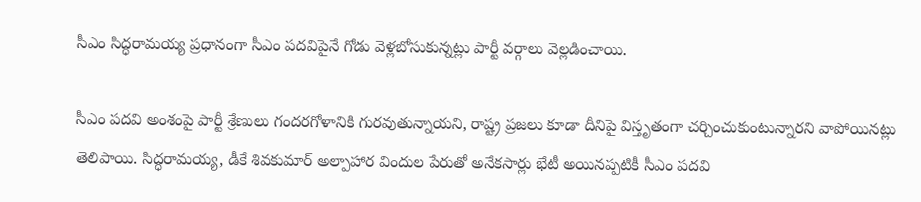సీఎం సిద్ధరామయ్య ప్రధానంగా సీఎం పదవిపైనే గోడు వెళ్లబోసుకున్నట్లు పార్టీ వర్గాలు వెల్లడించాయి.

సీఎం పదవి అంశంపై పార్టీ శ్రేణులు గందరగోళానికి గురవుతున్నాయని, రాష్ట్ర ప్రజలు కూడా దీనిపై విస్తృతంగా చర్చించుకుంటున్నారని వాపోయినట్లు తెలిపాయి. సిద్ధరామయ్య, డీకే శివకుమార్ అల్పాహార విందుల పేరుతో అనేకసార్లు భేటీ అయినప్పటికీ సీఎం పదవి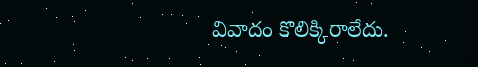వివాదం కొలిక్కిరాలేదు.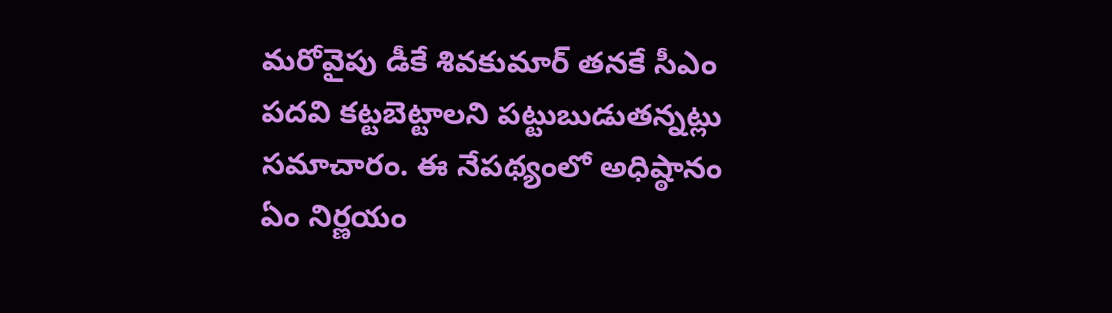మరోవైపు డీకే శివకుమార్ తనకే సీఎం పదవి కట్టబెట్టాలని పట్టుబుడుతన్నట్లు సమాచారం. ఈ నేపథ్యంలో అధిష్ఠానం ఏం నిర్ణయం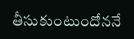తీసుకుంటుందోననే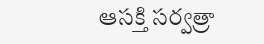ఆసక్తి సర్వత్రా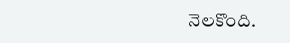నెలకొంది.